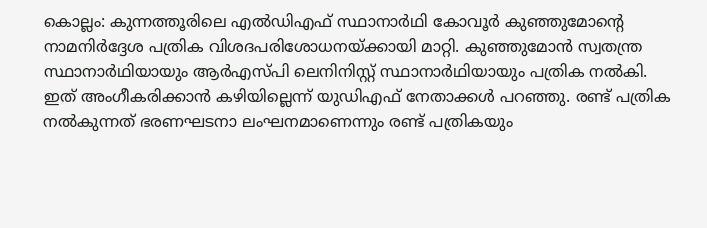കൊല്ലം: കുന്നത്തൂരിലെ എൽഡിഎഫ് സ്ഥാനാർഥി കോവൂർ കുഞ്ഞുമോന്റെ നാമനിർദ്ദേശ പത്രിക വിശദപരിശോധനയ്ക്കായി മാറ്റി. കുഞ്ഞുമോൻ സ്വതന്ത്ര സ്ഥാനാർഥിയായും ആർഎസ്പി ലെനിനിസ്റ്റ് സ്ഥാനാർഥിയായും പത്രിക നൽകി.
ഇത് അംഗീകരിക്കാൻ കഴിയില്ലെന്ന് യുഡിഎഫ് നേതാക്കൾ പറഞ്ഞു. രണ്ട് പത്രിക നൽകുന്നത് ഭരണഘടനാ ലംഘനമാണെന്നും രണ്ട് പത്രികയും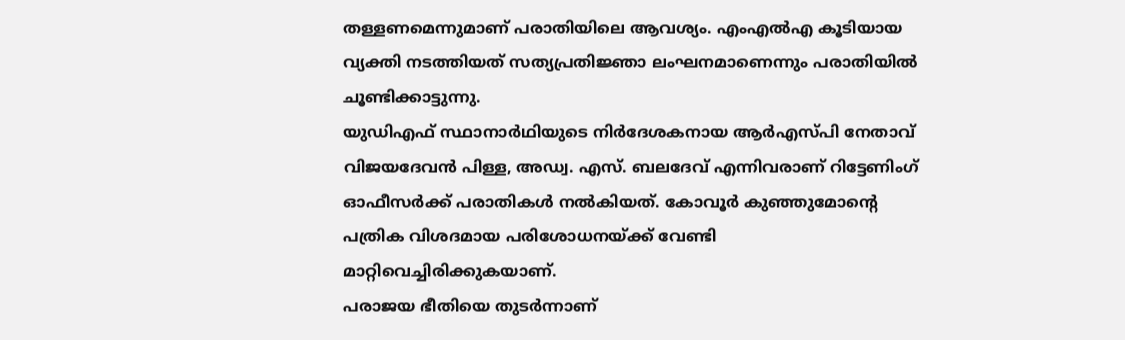തള്ളണമെന്നുമാണ് പരാതിയിലെ ആവശ്യം. എംഎൽഎ കൂടിയായ വ്യക്തി നടത്തിയത് സത്യപ്രതിജ്ഞാ ലംഘനമാണെന്നും പരാതിയിൽ ചൂണ്ടിക്കാട്ടുന്നു.
യുഡിഎഫ് സ്ഥാനാർഥിയുടെ നിർദേശകനായ ആർഎസ്പി നേതാവ് വിജയദേവൻ പിള്ള, അഡ്വ. എസ്. ബലദേവ് എന്നിവരാണ് റിട്ടേണിംഗ് ഓഫീസർക്ക് പരാതികൾ നൽകിയത്. കോവൂർ കുഞ്ഞുമോന്റെ പത്രിക വിശദമായ പരിശോധനയ്ക്ക് വേണ്ടി മാറ്റിവെച്ചിരിക്കുകയാണ്.
പരാജയ ഭീതിയെ തുടർന്നാണ്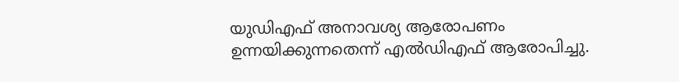യുഡിഎഫ് അനാവശ്യ ആരോപണം ഉന്നയിക്കുന്നതെന്ന് എൽഡിഎഫ് ആരോപിച്ചു.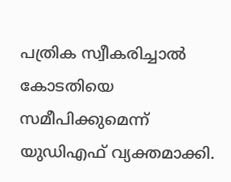പത്രിക സ്വീകരിച്ചാൽ കോടതിയെ സമീപിക്കുമെന്ന് യുഡിഎഫ് വ്യക്തമാക്കി.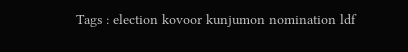Tags : election kovoor kunjumon nomination ldf